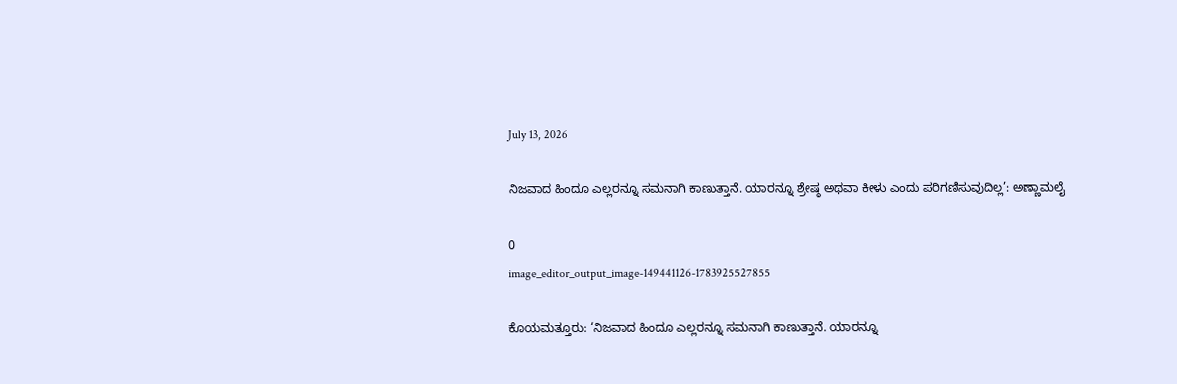July 13, 2026

ನಿಜವಾದ ಹಿಂದೂ ಎಲ್ಲರನ್ನೂ ಸಮನಾಗಿ ಕಾಣುತ್ತಾನೆ. ಯಾರನ್ನೂ ಶ್ರೇಷ್ಠ ಅಥವಾ ಕೀಳು ಎಂದು ಪರಿಗಣಿಸುವುದಿಲ್ಲ’: ಅಣ್ಣಾಮಲೈ

0
image_editor_output_image-149441126-1783925527855

ಕೊಯಮತ್ತೂರು: ‘ನಿಜವಾದ ಹಿಂದೂ ಎಲ್ಲರನ್ನೂ ಸಮನಾಗಿ ಕಾಣುತ್ತಾನೆ. ಯಾರನ್ನೂ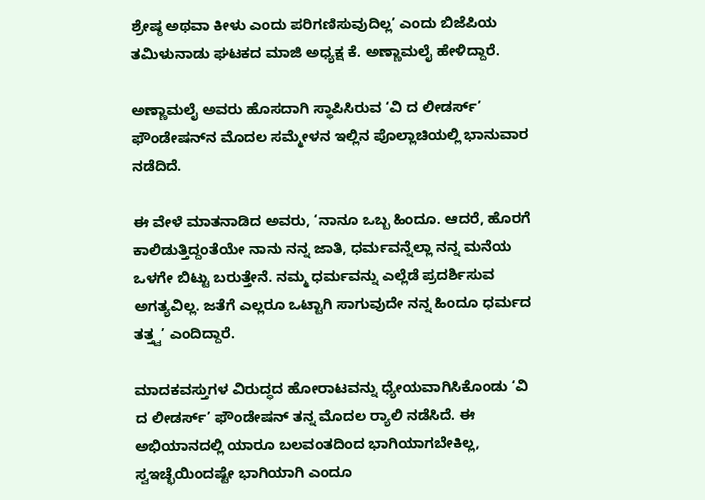ಶ್ರೇಷ್ಠ ಅಥವಾ ಕೀಳು ಎಂದು ಪರಿಗಣಿಸುವುದಿಲ್ಲ’ ಎಂದು ಬಿಜೆಪಿಯ ತಮಿಳುನಾಡು ಘಟಕದ ಮಾಜಿ ಅಧ್ಯಕ್ಷ ಕೆ. ಅಣ್ಣಾಮಲೈ ಹೇಳಿದ್ದಾರೆ.

ಅಣ್ಣಾಮಲೈ ಅವರು ಹೊಸದಾಗಿ ಸ್ಥಾಪಿಸಿರುವ ‘ವಿ ದ ಲೀಡರ್ಸ್‌’ ಫೌಂಡೇಷನ್‌ನ ಮೊದಲ ಸಮ್ಮೇಳನ ಇಲ್ಲಿನ ಪೊಲ್ಲಾಚಿಯಲ್ಲಿ ಭಾನುವಾರ ನಡೆದಿದೆ.

ಈ ವೇಳೆ ಮಾತನಾಡಿದ ಅವರು, ‘ನಾನೂ ಒಬ್ಬ ಹಿಂದೂ. ಆದರೆ, ಹೊರಗೆ ಕಾಲಿಡುತ್ತಿದ್ದಂತೆಯೇ ನಾನು ನನ್ನ ಜಾತಿ, ಧರ್ಮವನ್ನೆಲ್ಲಾ ನನ್ನ ಮನೆಯ ಒಳಗೇ ಬಿಟ್ಟು ಬರುತ್ತೇನೆ. ನಮ್ಮ ಧರ್ಮವನ್ನು ಎಲ್ಲೆಡೆ ಪ್ರದರ್ಶಿಸುವ ಅಗತ್ಯವಿಲ್ಲ. ಜತೆಗೆ ಎಲ್ಲರೂ ಒಟ್ಟಾಗಿ ಸಾಗುವುದೇ ನನ್ನ ಹಿಂದೂ ಧರ್ಮದ ತತ್ತ್ವ’ ಎಂದಿದ್ದಾರೆ.

ಮಾದಕವಸ್ತುಗಳ ವಿರುದ್ಧದ ಹೋರಾಟವನ್ನು ಧ್ಯೇಯವಾಗಿಸಿಕೊಂಡು ‘ವಿ ದ ಲೀಡರ್ಸ್‌’ ಫೌಂಡೇಷನ್‌ ತನ್ನ ಮೊದಲ ರ‍್ಯಾಲಿ ನಡೆಸಿದೆ. ಈ ಅಭಿಯಾನದಲ್ಲಿ ಯಾರೂ ಬಲವಂತದಿಂದ ಭಾಗಿಯಾಗಬೇಕಿಲ್ಲ, ಸ್ವಇಚ್ಛೆಯಿಂದಷ್ಟೇ ಭಾಗಿಯಾಗಿ ಎಂದೂ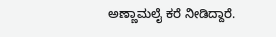ಅಣ್ಣಾಮಲೈ ಕರೆ ನೀಡಿದ್ದಾರೆ.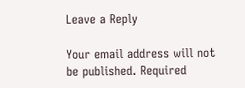Leave a Reply

Your email address will not be published. Required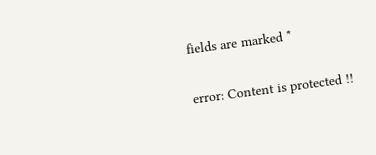fields are marked *

error: Content is protected !!